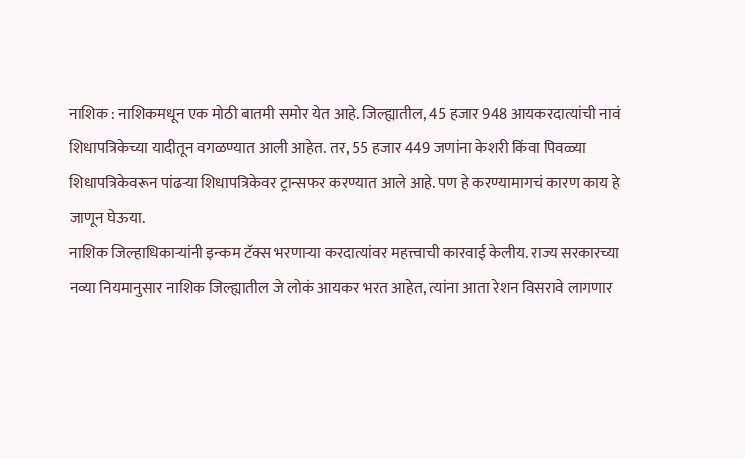नाशिक : नाशिकमधून एक मोठी बातमी समोर येत आहे. जिल्ह्यातील, 45 हजार 948 आयकरदात्यांची नावं शिधापत्रिकेच्या यादीतून वगळण्यात आली आहेत. तर, 55 हजार 449 जणांना केशरी किंवा पिवळ्या शिधापत्रिकेवरून पांढऱ्या शिधापत्रिकेवर ट्रान्सफर करण्यात आले आहे. पण हे करण्यामागचं कारण काय हे जाणून घेऊया.
नाशिक जिल्हाधिकाऱ्यांनी इन्कम टॅक्स भरणाऱ्या करदात्यांवर महत्त्वाची कारवाई केलीय. राज्य सरकारच्या नव्या नियमानुसार नाशिक जिल्ह्यातील जे लोकं आयकर भरत आहेत, त्यांना आता रेशन विसरावे लागणार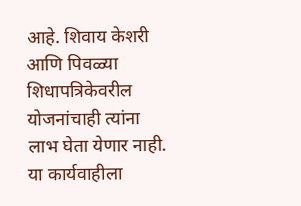आहे. शिवाय केशरी आणि पिवळ्या शिधापत्रिकेवरील योजनांचाही त्यांना लाभ घेता येणार नाही.
या कार्यवाहीला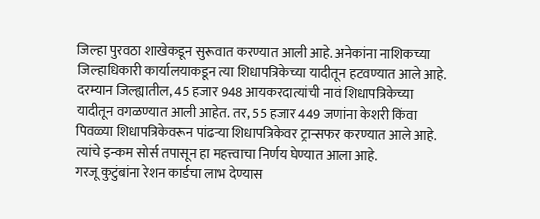जिल्हा पुरवठा शाखेकडून सुरूवात करण्यात आली आहे. अनेकांना नाशिकच्या जिल्हाधिकारी कार्यालयाकडून त्या शिधापत्रिकेच्या यादीतून हटवण्यात आले आहे. दरम्यान जिल्ह्यातील, 45 हजार 948 आयकरदात्यांची नावं शिधापत्रिकेच्या यादीतून वगळण्यात आली आहेत. तर, 55 हजार 449 जणांना केशरी किंवा पिवळ्या शिधापत्रिकेवरून पांढऱ्या शिधापत्रिकेवर ट्रान्सफर करण्यात आले आहे. त्यांचे इन्कम सोर्स तपासून हा महत्त्वाचा निर्णय घेण्यात आला आहे.
गरजू कुटुंबांना रेशन कार्डचा लाभ देण्यास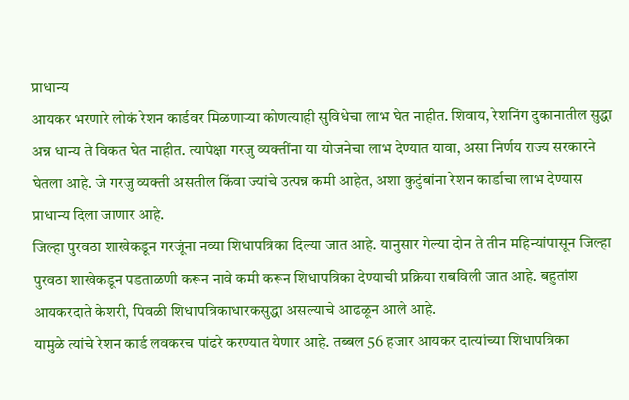प्राधान्य
आयकर भरणारे लोकं रेशन कार्डवर मिळणाऱ्या कोणत्याही सुविधेचा लाभ घेत नाहीत. शिवाय, रेशनिंग दुकानातील सुद्धा अन्न धान्य ते विकत घेत नाहीत. त्यापेक्षा गरजु व्यक्तींना या योजनेचा लाभ देण्यात यावा, असा निर्णय राज्य सरकारने घेतला आहे. जे गरजु व्यक्ती असतील किंवा ज्यांचे उत्पन्न कमी आहेत, अशा कुटुंबांना रेशन कार्डाचा लाभ देण्यास प्राधान्य दिला जाणार आहे.
जिल्हा पुरवठा शाखेकडून गरजूंना नव्या शिधापत्रिका दिल्या जात आहे. यानुसार गेल्या दोन ते तीन महिन्यांपासून जिल्हा पुरवठा शाखेकडून पडताळणी करून नावे कमी करून शिधापत्रिका देण्याची प्रक्रिया राबविली जात आहे. बहुतांश आयकरदाते केशरी, पिवळी शिधापत्रिकाधारकसुद्धा असल्याचे आढळून आले आहे.
यामुळे त्यांचे रेशन कार्ड लवकरच पांढरे करण्यात येणार आहे. तब्बल 56 हजार आयकर दात्यांच्या शिधापत्रिका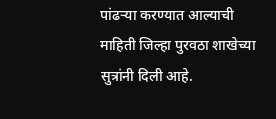पांढऱ्या करण्यात आल्याची माहिती जिल्हा पुरवठा शाखेच्या सुत्रांनी दिली आहे.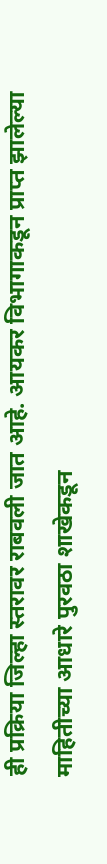ही प्रक्रिया जिल्हा स्तरावर राबवली जात आहे. आयकर विभागाकडून प्राप्त झालेल्या माहितीच्या आधारे पुरवठा शाखेकडून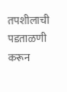तपशीलाची पडताळणी करून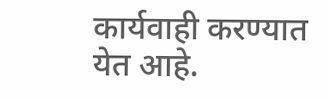कार्यवाही करण्यात येत आहे.